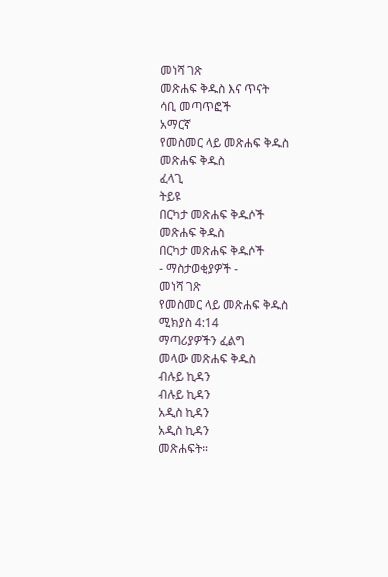መነሻ ገጽ
መጽሐፍ ቅዱስ እና ጥናት
ሳቢ መጣጥፎች
አማርኛ
የመስመር ላይ መጽሐፍ ቅዱስ
መጽሐፍ ቅዱስ
ፈላጊ
ትይዩ
በርካታ መጽሐፍ ቅዱሶች
መጽሐፍ ቅዱስ
በርካታ መጽሐፍ ቅዱሶች
- ማስታወቂያዎች -
መነሻ ገጽ
የመስመር ላይ መጽሐፍ ቅዱስ
ሚክያስ 4:14
ማጣሪያዎችን ፈልግ
መላው መጽሐፍ ቅዱስ
ብሉይ ኪዳን
ብሉይ ኪዳን
አዲስ ኪዳን
አዲስ ኪዳን
መጽሐፍት።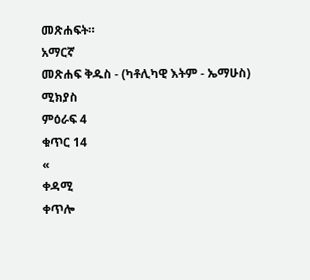መጽሐፍት።
አማርኛ
መጽሐፍ ቅዱስ - (ካቶሊካዊ እትም - ኤማሁስ)
ሚክያስ
ምዕራፍ 4
ቁጥር 14
«
ቀዳሚ
ቀጥሎ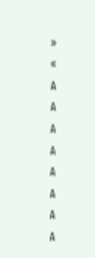»
«
A
A
A
A
A
A
A
A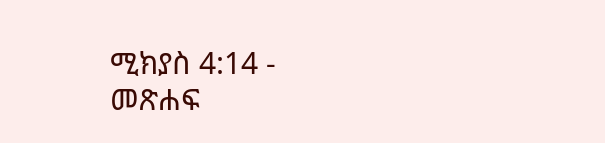ሚክያስ 4:14 - መጽሐፍ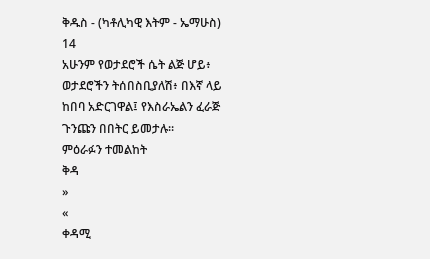ቅዱስ - (ካቶሊካዊ እትም - ኤማሁስ)
14
አሁንም የወታደሮች ሴት ልጅ ሆይ፥ ወታደሮችን ትሰበስቢያለሽ፥ በእኛ ላይ ከበባ አድርገዋል፤ የእስራኤልን ፈራጅ ጉንጩን በበትር ይመታሉ።
ምዕራፉን ተመልከት
ቅዳ
»
«
ቀዳሚ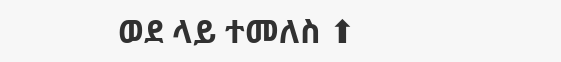ወደ ላይ ተመለስ ⬆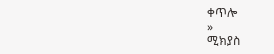ቀጥሎ
»
ሚክያስ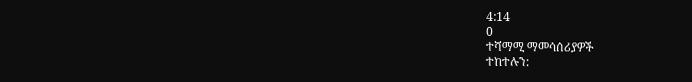4:14
0
ተሻማሚ ማመሳሰሪያዎች
ተከተሉን: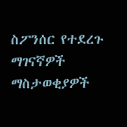ስፖንሰር የተደረጉ ማገናኛዎች
ማስታወቂያዎች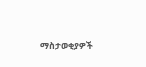ማስታወቂያዎች